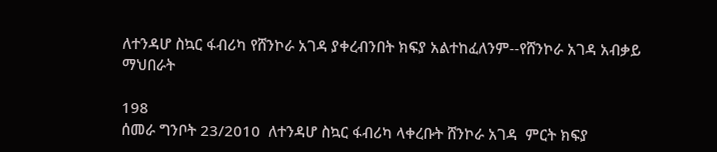ለተንዳሆ ስኳር ፋብሪካ የሸንኮራ አገዳ ያቀረብንበት ክፍያ አልተከፈለንም--የሸንኮራ አገዳ አብቃይ ማህበራት

198
ሰመራ ግንቦት 23/2010  ለተንዳሆ ስኳር ፋብሪካ ላቀረቡት ሸንኮራ አገዳ  ምርት ክፍያ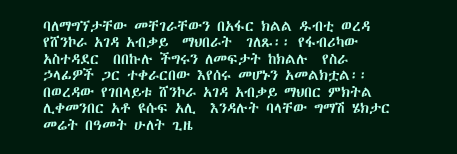ባለማግኘታቸው መቸገራቸውን በአፋር ክልል ዱብቲ ወረዳ የሸንኮራ አገዳ አብቃይ  ማህበራት  ገለጹ፡፡ የፋብሪካው አስተዳደር  በበኩሉ ችግሩን ለመፍታት ከክልሉ  የስራ ኃላፊዎች ጋር ተቀራርበው እየሰሩ መሆኑን አመልክቷል፡፡ በወረዳው የገበላይቱ ሸንኮራ አገዳ አብቃይ ማህበር ምክትል ሊቀመንበር አቶ ዩሱፍ አሊ  እንዳሉት ባላቸው ግማሽ ሄክታር መሬት በዓመት ሁለት ጊዜ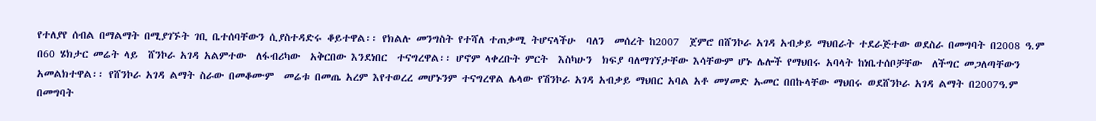የተለያየ ሰብል በማልማት በሚያገኙት ገቢ ቤተሰባቸውን ሲያስተዳድሩ ቆይተዋል፡፡ የክልሉ መንግስት የተሻለ ተጠቃሚ ትሆናላችሁ  ባለን  መሰረት ከ2007  ጀምሮ በሸንኮራ አገዳ አብቃይ ማህበራት ተደራጅተው ወደስራ በመግባት በ2008 ዓ.ም በ60 ሄክታር መሬት ላይ  ሸንኮራ አገዳ አልምተው  ለፋብሪካው  አቅርበው እንደነበር  ተናግረዋል፡፡ ሆኖም ላቀረቡት ምርት  እስካሁን  ክፍያ ባለማገኘታቸው እሳቸውም ሆኑ ሌሎች የማህበሩ አባላት ከነቤተሰቦቻቸው  ለችግር መጋለጣቸውን አመልክተዋል፡፡ የሸንኮራ አገዳ ልማት ስራው በመቆሙም  መሬቱ በመጤ አረም እየተወረረ መሆኑንም ተናግረዋል ሌላው የሽንኮራ አገዳ አብቃይ ማህበር አባል አቶ መሃመድ ኡመር በበኩላቸው ማህበሩ ወደሸንኮራ አገዳ ልማት በ2007ዓ.ም በመግባት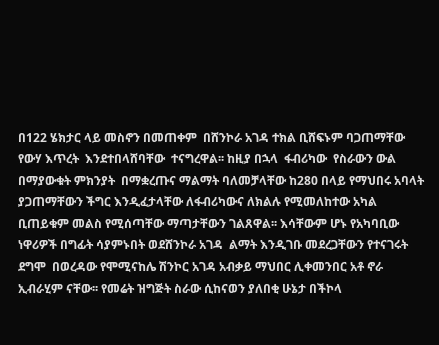በ122 ሄክታር ላይ መስኖን በመጠቀም  በሸንኮራ አገዳ ተክል ቢሸፍኑም ባጋጠማቸው የውሃ እጥረት  እንደተበላሸባቸው  ተናግረዋል፡፡ ከዚያ በኋላ  ፋብሪካው  የስራውን ውል በማያውቁት ምክንያት  በማቋረጡና ማልማት ባለመቻላቸው ከ280 በላይ የማህበሩ አባላት ያጋጠማቸውን ችግር እንዲፈታላቸው ለፋብሪካውና ለክልሉ የሚመለከተው አካል ቢጠይቁም መልስ የሚሰጣቸው ማጣታቸውን ገልጸዋል፡፡ እሳቸውም ሆኑ የአካባቢው ነዋሪዎች በግፊት ሳያምኑበት ወደሸንኮራ አገዳ  ልማት እንዲገቡ መደረጋቸውን የተናገሩት ደግሞ  በወረዳው የሞሚናከሌ ሽንኮር አገዳ አብቃይ ማህበር ሊቀመንበር አቶ ኖራ ኢብራሂም ናቸው፡፡ የመሬት ዝግጅት ስራው ሲከናወን ያለበቂ ሁኔታ በችኮላ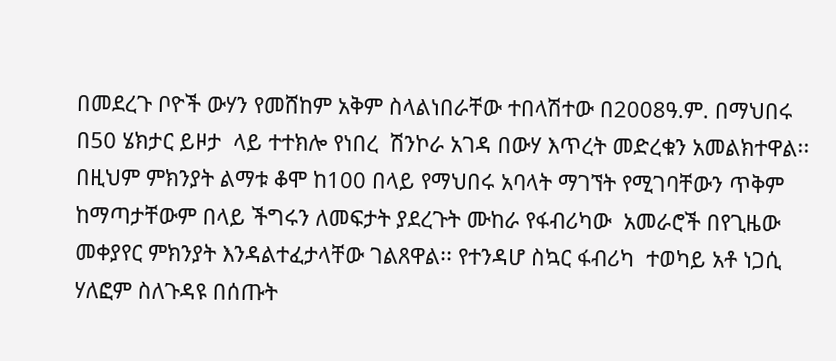በመደረጉ ቦዮች ውሃን የመሸከም አቅም ስላልነበራቸው ተበላሽተው በ2008ዓ.ም. በማህበሩ በ50 ሄክታር ይዞታ  ላይ ተተክሎ የነበረ  ሽንኮራ አገዳ በውሃ እጥረት መድረቁን አመልክተዋል፡፡ በዚህም ምክንያት ልማቱ ቆሞ ከ100 በላይ የማህበሩ አባላት ማገኘት የሚገባቸውን ጥቅም ከማጣታቸውም በላይ ችግሩን ለመፍታት ያደረጉት ሙከራ የፋብሪካው  አመራሮች በየጊዜው መቀያየር ምክንያት እንዳልተፈታላቸው ገልጸዋል፡፡ የተንዳሆ ስኳር ፋብሪካ  ተወካይ አቶ ነጋሲ ሃለፎም ስለጉዳዩ በሰጡት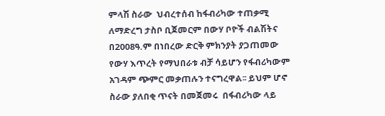ምላሽ ስራው  ህብረተሰብ ከፋብሪካው ተጠቃሚ ለማድረግ ታስቦ ቢጀመርም በውሃ ቦዮች ብልሽትና  በ2008ዓ.ም በነበረው ድርቅ ምክንያት ያጋጠመው  የውሃ እጥረት የማህበራቱ ብቻ ሳይሆን የፋብሪካውም አገዳም ጭምር መቃጠሉን ተናግረዋል፡፡ ይህም ሆኖ ስራው ያለበቂ ጥናት በመጀመሩ  በፋብሪካው ላይ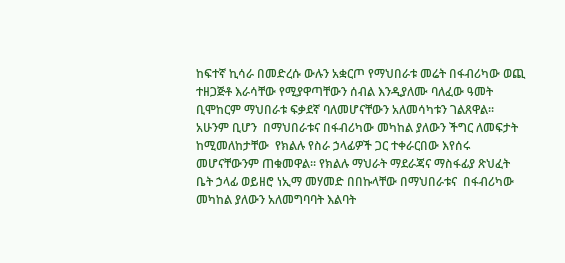ከፍተኛ ኪሳራ በመድረሱ ውሉን አቋርጦ የማህበራቱ መሬት በፋብሪካው ወጪ ተዘጋጅቶ እራሳቸው የሚያዋጣቸውን ሰብል እንዲያለሙ ባለፈው ዓመት ቢሞከርም ማህበራቱ ፍቃደኛ ባለመሆናቸውን አለመሳካቱን ገልጸዋል፡፡ አሁንም ቢሆን  በማህበራቱና በፋብሪካው መካከል ያለውን ችግር ለመፍታት ከሚመለከታቸው  የክልሉ የስራ ኃላፊዎች ጋር ተቀራርበው እየሰሩ መሆናቸውንም ጠቁመዋል፡፡ የክልሉ ማህራት ማደራጃና ማስፋፊያ ጽህፈት ቤት ኃላፊ ወይዘሮ ነኢማ መሃመድ በበኩላቸው በማህበራቱና  በፋብሪካው መካከል ያለውን አለመግባባት እልባት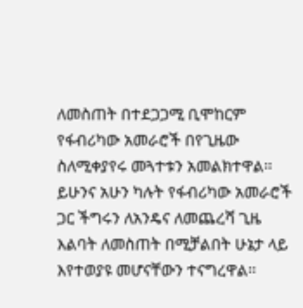ለመስጠት በተደጋጋሚ ቢሞከርም  የፋብሪካው አመራሮች በየጊዜው ስለሚቀያየሩ መጓተቱን አመልክተዋል፡፡ ይሁንና አሁን ካሉት የፋብሪካው አመራሮች ጋር ችግሩን ለአንዴና ለመጨረሻ ጊዜ እልባት ለመስጠት በሚቻልበት ሁኔታ ላይ እየተወያዩ መሆናቸውን ተናግረዋል፡፡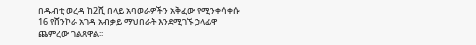በዱብቲ ወረዳ ከ2ሺ በላይ አባወራዎችን አቅፈው የሚንቀሳቀሱ 16 የሸንኮራ አገዳ አብቃይ ማህበራት እንደሚገኙ ኃላፊዋ ጨምረው ገልጸዋል፡፡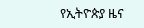የኢትዮጵያ ዜና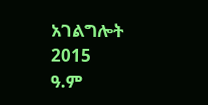አገልግሎት
2015
ዓ.ም